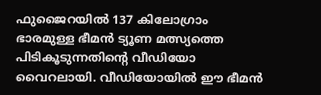ഫുജൈറയിൽ 137 കിലോഗ്രാം ഭാരമുള്ള ഭീമൻ ട്യൂണ മത്സ്യത്തെ പിടികൂടുന്നതിന്‍റെ വീഡിയോ വൈറലായി. വീഡിയോയിൽ ഈ ഭീമൻ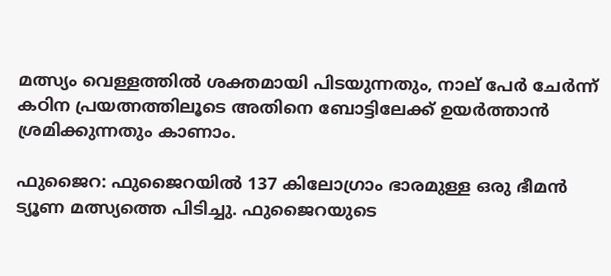മത്സ്യം വെള്ളത്തിൽ ശക്തമായി പിടയുന്നതും, നാല് പേർ ചേർന്ന് കഠിന പ്രയത്നത്തിലൂടെ അതിനെ ബോട്ടിലേക്ക് ഉയർത്താൻ ശ്രമിക്കുന്നതും കാണാം.

ഫുജൈറ: ഫുജൈറയിൽ 137 കിലോഗ്രാം ഭാരമുള്ള ഒരു ഭീമൻ ട്യൂണ മത്സ്യത്തെ പിടിച്ചു. ഫുജൈറയുടെ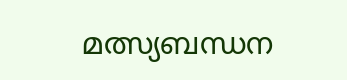മത്സ്യബന്ധന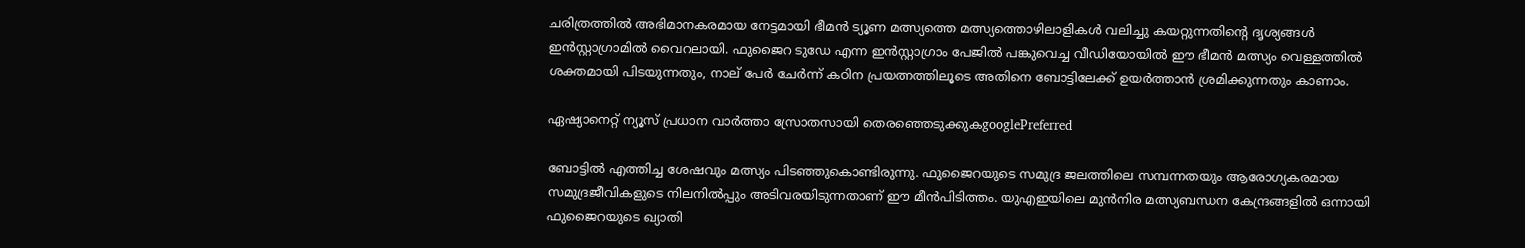ചരിത്രത്തിൽ അഭിമാനകരമായ നേട്ടമായി ഭീമൻ ട്യൂണ മത്സ്യത്തെ മത്സ്യത്തൊഴിലാളികൾ വലിച്ചു കയറ്റുന്നതിൻ്റെ ദൃശ്യങ്ങൾ ഇൻസ്റ്റാഗ്രാമിൽ വൈറലായി. ഫുജൈറ ടുഡേ എന്ന ഇന്‍സ്റ്റാഗ്രാം പേജിൽ പങ്കുവെച്ച വീഡിയോയിൽ ഈ ഭീമൻ മത്സ്യം വെള്ളത്തിൽ ശക്തമായി പിടയുന്നതും, നാല് പേർ ചേർന്ന് കഠിന പ്രയത്നത്തിലൂടെ അതിനെ ബോട്ടിലേക്ക് ഉയർത്താൻ ശ്രമിക്കുന്നതും കാണാം.

ഏഷ്യാനെറ്റ് ന്യൂസ് പ്രധാന വാർത്താ സ്രോതസായി തെരഞ്ഞെടുക്കുകgooglePreferred

ബോട്ടിൽ എത്തിച്ച ശേഷവും മത്സ്യം പിടഞ്ഞുകൊണ്ടിരുന്നു. ഫുജൈറയുടെ സമുദ്ര ജലത്തിലെ സമ്പന്നതയും ആരോഗ്യകരമായ സമുദ്രജീവികളുടെ നിലനിൽപ്പും അടിവരയിടുന്നതാണ് ഈ മീൻപിടിത്തം. യുഎഇയിലെ മുൻനിര മത്സ്യബന്ധന കേന്ദ്രങ്ങളിൽ ഒന്നായി ഫുജൈറയുടെ ഖ്യാതി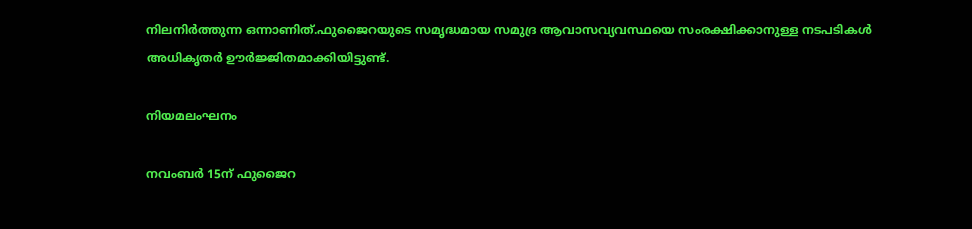നിലനിർത്തുന്ന ഒന്നാണിത്.ഫുജൈറയുടെ സമൃദ്ധമായ സമുദ്ര ആവാസവ്യവസ്ഥയെ സംരക്ഷിക്കാനുള്ള നടപടികൾ അധികൃതർ ഊർജ്ജിതമാക്കിയിട്ടുണ്ട്.

നിയമലംഘനം

നവംബർ 15ന് ഫുജൈറ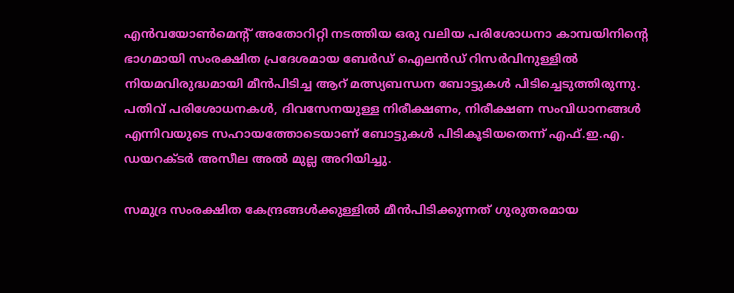എൻവയോൺമെൻ്റ് അതോറിറ്റി നടത്തിയ ഒരു വലിയ പരിശോധനാ കാമ്പയിനിൻ്റെ ഭാഗമായി സംരക്ഷിത പ്രദേശമായ ബേർഡ് ഐലൻഡ് റിസർവിനുള്ളിൽ നിയമവിരുദ്ധമായി മീൻപിടിച്ച ആറ് മത്സ്യബന്ധന ബോട്ടുകൾ പിടിച്ചെടുത്തിരുന്നു. പതിവ് പരിശോധനകൾ, ദിവസേനയുള്ള നിരീക്ഷണം, നിരീക്ഷണ സംവിധാനങ്ങൾ എന്നിവയുടെ സഹായത്തോടെയാണ് ബോട്ടുകൾ പിടികൂടിയതെന്ന് എഫ്.ഇ.എ. ഡയറക്ടർ അസീല അൽ മുല്ല അറിയിച്ചു.

സമുദ്ര സംരക്ഷിത കേന്ദ്രങ്ങൾക്കുള്ളിൽ മീൻപിടിക്കുന്നത് ഗുരുതരമായ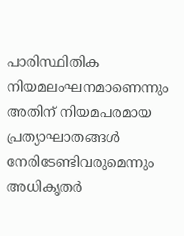പാരിസ്ഥിതിക നിയമലംഘനമാണെന്നും അതിന് നിയമപരമായ പ്രത്യാഘാതങ്ങൾ നേരിടേണ്ടിവരുമെന്നും അധികൃതർ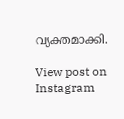വ്യക്തമാക്കി.

View post on Instagram